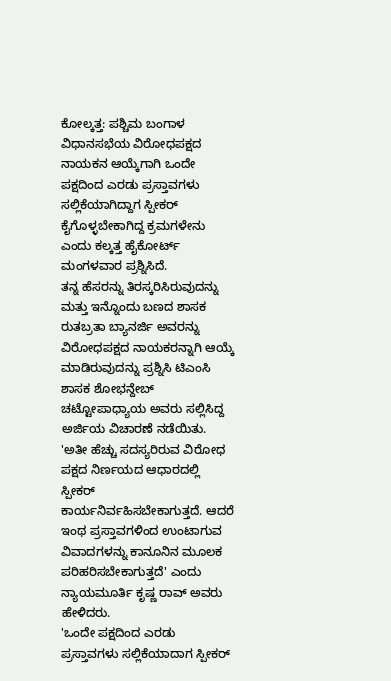ಕೋಲ್ಕತ್ತ: ಪಶ್ಚಿಮ ಬಂಗಾಳ ವಿಧಾನಸಭೆಯ ವಿರೋಧಪಕ್ಷದ ನಾಯಕನ ಆಯ್ಕೆಗಾಗಿ ಒಂದೇ ಪಕ್ಷದಿಂದ ಎರಡು ಪ್ರಸ್ತಾವಗಳು ಸಲ್ಲಿಕೆಯಾಗಿದ್ದಾಗ ಸ್ಪೀಕರ್ ಕೈಗೊಳ್ಳಬೇಕಾಗಿದ್ದ ಕ್ರಮಗಳೇನು ಎಂದು ಕಲ್ಕತ್ತ ಹೈಕೋರ್ಟ್ ಮಂಗಳವಾರ ಪ್ರಶ್ನಿಸಿದೆ.
ತನ್ನ ಹೆಸರನ್ನು ತಿರಸ್ಕರಿಸಿರುವುದನ್ನು ಮತ್ತು ಇನ್ನೊಂದು ಬಣದ ಶಾಸಕ ರುತಬ್ರತಾ ಬ್ಯಾನರ್ಜಿ ಅವರನ್ನು ವಿರೋಧಪಕ್ಷದ ನಾಯಕರನ್ನಾಗಿ ಆಯ್ಕೆ ಮಾಡಿರುವುದನ್ನು ಪ್ರಶ್ನಿಸಿ ಟಿಎಂಸಿ ಶಾಸಕ ಶೋಭನ್ದೇಬ್ ಚಟ್ಟೋಪಾಧ್ಯಾಯ ಅವರು ಸಲ್ಲಿಸಿದ್ದ ಅರ್ಜಿಯ ವಿಚಾರಣೆ ನಡೆಯಿತು.
'ಅತೀ ಹೆಚ್ಚು ಸದಸ್ಯರಿರುವ ವಿರೋಧ ಪಕ್ಷದ ನಿರ್ಣಯದ ಆಧಾರದಲ್ಲಿ ಸ್ಪೀಕರ್ ಕಾರ್ಯನಿರ್ವಹಿಸಬೇಕಾಗುತ್ತದೆ. ಆದರೆ ಇಂಥ ಪ್ರಸ್ತಾವಗಳಿಂದ ಉಂಟಾಗುವ ವಿವಾದಗಳನ್ನು ಕಾನೂನಿನ ಮೂಲಕ ಪರಿಹರಿಸಬೇಕಾಗುತ್ತದೆ' ಎಂದು ನ್ಯಾಯಮೂರ್ತಿ ಕೃಷ್ಣ ರಾವ್ ಅವರು ಹೇಳಿದರು.
'ಒಂದೇ ಪಕ್ಷದಿಂದ ಎರಡು ಪ್ರಸ್ತಾವಗಳು ಸಲ್ಲಿಕೆಯಾದಾಗ ಸ್ಪೀಕರ್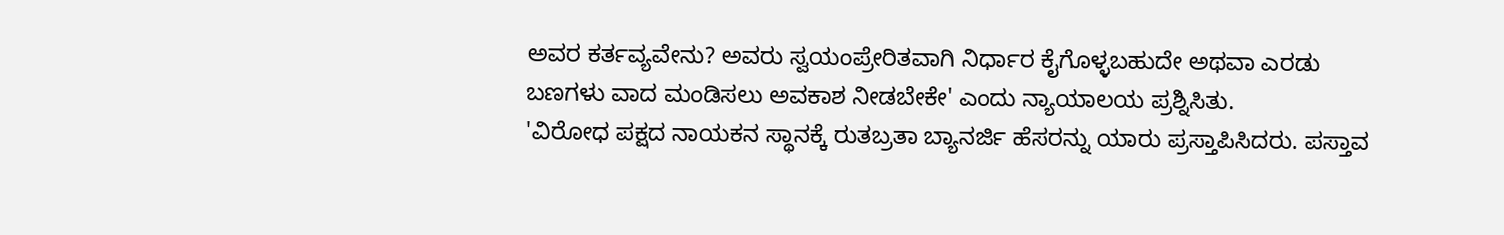ಅವರ ಕರ್ತವ್ಯವೇನು? ಅವರು ಸ್ವಯಂಪ್ರೇರಿತವಾಗಿ ನಿರ್ಧಾರ ಕೈಗೊಳ್ಳಬಹುದೇ ಅಥವಾ ಎರಡು ಬಣಗಳು ವಾದ ಮಂಡಿಸಲು ಅವಕಾಶ ನೀಡಬೇಕೇ' ಎಂದು ನ್ಯಾಯಾಲಯ ಪ್ರಶ್ನಿಸಿತು.
'ವಿರೋಧ ಪಕ್ಷದ ನಾಯಕನ ಸ್ಥಾನಕ್ಕೆ ರುತಬ್ರತಾ ಬ್ಯಾನರ್ಜಿ ಹೆಸರನ್ನು ಯಾರು ಪ್ರಸ್ತಾಪಿಸಿದರು. ಪಸ್ತಾವ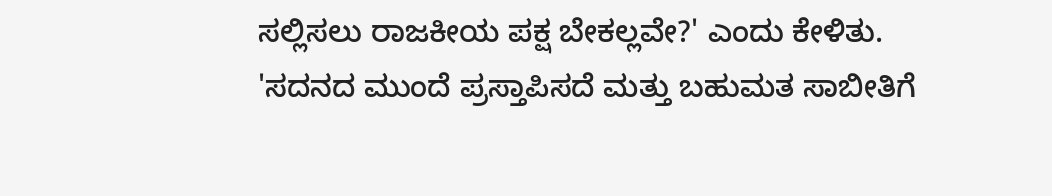ಸಲ್ಲಿಸಲು ರಾಜಕೀಯ ಪಕ್ಷ ಬೇಕಲ್ಲವೇ?' ಎಂದು ಕೇಳಿತು.
'ಸದನದ ಮುಂದೆ ಪ್ರಸ್ತಾಪಿಸದೆ ಮತ್ತು ಬಹುಮತ ಸಾಬೀತಿಗೆ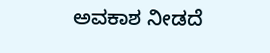ಅವಕಾಶ ನೀಡದೆ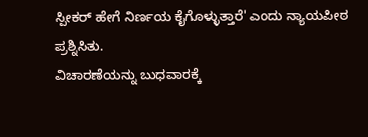ಸ್ಪೀಕರ್ ಹೇಗೆ ನಿರ್ಣಯ ಕೈಗೊಳ್ಳುತ್ತಾರೆ' ಎಂದು ನ್ಯಾಯಪೀಠ ಪ್ರಶ್ನಿಸಿತು.
ವಿಚಾರಣೆಯನ್ನು ಬುಧವಾರಕ್ಕೆ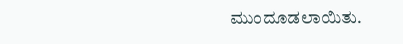ಮುಂದೂಡಲಾಯಿತು.